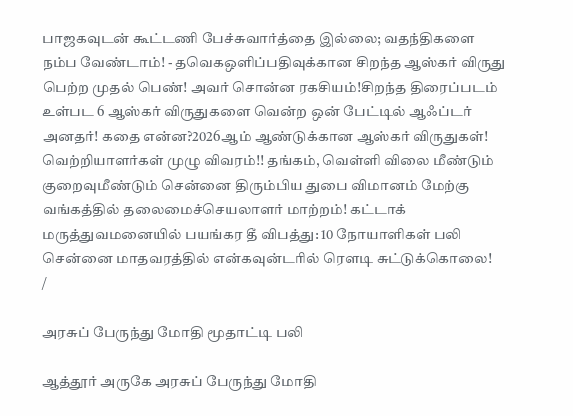பாஜகவுடன் கூட்டணி பேச்சுவார்த்தை இல்லை; வதந்திகளை நம்ப வேண்டாம்! - தவெகஒளிப்பதிவுக்கான சிறந்த ஆஸ்கர் விருது பெற்ற முதல் பெண்! அவர் சொன்ன ரகசியம்!சிறந்த திரைப்படம் உள்பட 6 ஆஸ்கர் விருதுகளை வென்ற ஒன் பேட்டில் ஆஃப்டர் அனதர்! கதை என்ன?2026ஆம் ஆண்டுக்கான ஆஸ்கர் விருதுகள்! வெற்றியாளர்கள் முழு விவரம்!! தங்கம், வெள்ளி விலை மீண்டும் குறைவுமீண்டும் சென்னை திரும்பிய துபை விமானம் மேற்கு வங்கத்தில் தலைமைச்செயலாளர் மாற்றம்! கட்டாக் மருத்துவமனையில் பயங்கர தீ விபத்து: 10 நோயாளிகள் பலி சென்னை மாதவரத்தில் என்கவுன்டரில் ரௌடி சுட்டுக்கொலை!
/

அரசுப் பேருந்து மோதி மூதாட்டி பலி

ஆத்தூர் அருகே அரசுப் பேருந்து மோதி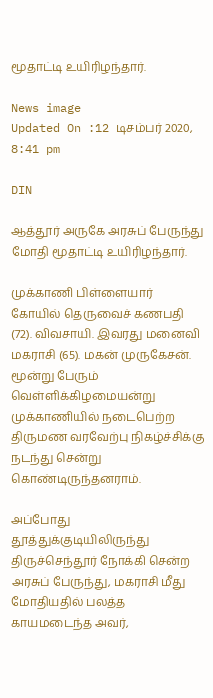மூதாட்டி உயிரிழந்தார்.

News image
Updated On :12 டிசம்பர் 2020, 8:41 pm

DIN

ஆத்தூர் அருகே அரசுப் பேருந்து மோதி மூதாட்டி உயிரிழந்தார்.

முக்காணி பிள்ளையார் கோயில் தெருவைச் கணபதி (72). விவசாயி. இவரது மனைவி மகராசி (65). மகன் முருகேசன். மூன்று பேரும் வெள்ளிக்கிழமையன்று முக்காணியில் நடைபெற்ற திருமண வரவேற்பு நிகழ்ச்சிக்கு நடந்து சென்று கொண்டிருந்தனராம்.

அப்போது தூத்துக்குடியிலிருந்து திருச்செந்தூர் நோக்கி சென்ற அரசுப் பேருந்து, மகராசி மீது மோதியதில் பலத்த காயமடைந்த அவர்,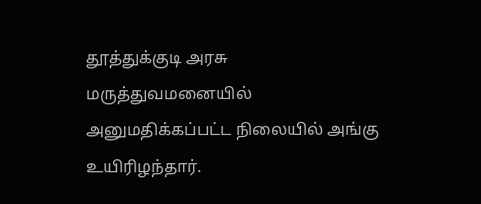தூத்துக்குடி அரசு மருத்துவமனையில் அனுமதிக்கப்பட்ட நிலையில் அங்கு உயிரிழந்தார்.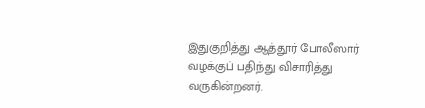இதுகுறித்து ஆத்தூர் போலீஸார் வழக்குப் பதிந்து விசாரித்து வருகின்றனர்.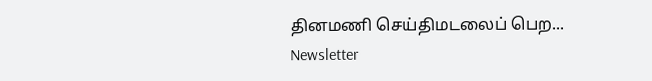தினமணி செய்திமடலைப் பெற... Newsletter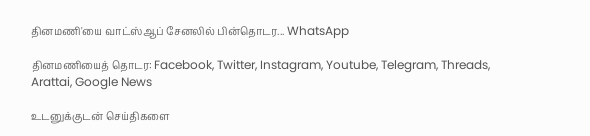தினமணி'யை வாட்ஸ்ஆப் சேனலில் பின்தொடர... WhatsApp

தினமணியைத் தொடர: Facebook, Twitter, Instagram, Youtube, Telegram, Threads, Arattai, Google News

உடனுக்குடன் செய்திகளை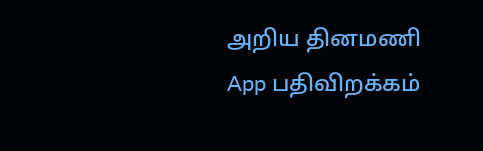அறிய தினமணி App பதிவிறக்கம்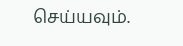செய்யவும்.